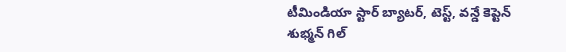టీమిండియా స్టార్ బ్యాటర్, టెస్ట్, వన్డే కెప్టెన్ శుభ్మన్ గిల్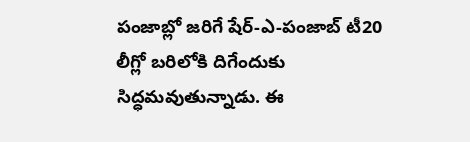పంజాబ్లో జరిగే షేర్-ఎ-పంజాబ్ టీ20 లీగ్లో బరిలోకి దిగేందుకు సిద్ధమవుతున్నాడు. ఈ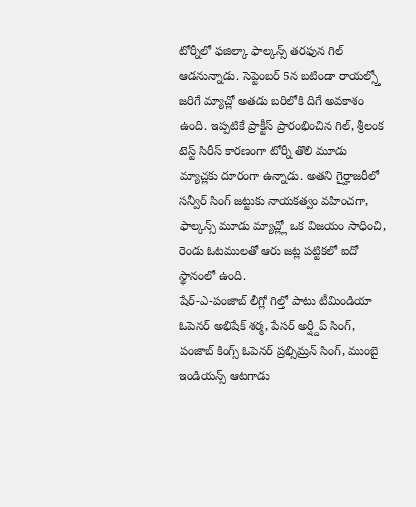టోర్నీలో ఫజిల్కా ఫాల్కన్స్ తరఫున గిల్ ఆడనున్నాడు. సెప్టెంబర్ 5న బటిండా రాయల్స్తో జరిగే మ్యాచ్లో అతడు బరిలోకి దిగే అవకాశం ఉంది. ఇప్పటికే ప్రాక్టీస్ ప్రారంభించిన గిల్, శ్రీలంక టెస్ట్ సిరీస్ కారణంగా టోర్నీ తొలి మూడు మ్యాచ్లకు దూరంగా ఉన్నాడు. అతని గైర్హాజరీలో సన్వీర్ సింగ్ జట్టుకు నాయకత్వం వహించగా, ఫాల్కన్స్ మూడు మ్యాచ్ల్లో ఒక విజయం సాధించి, రెండు ఓటములతో ఆరు జట్ల పట్టికలో ఐదో స్థానంలో ఉంది.
షేర్-ఎ-పంజాబ్ లీగ్లో గిల్తో పాటు టీమిండియా ఓపెనర్ అభిషేక్ శర్మ, పేసర్ అర్ష్దీప్ సింగ్, పంజాబ్ కింగ్స్ ఓపెనర్ ప్రభ్సిమ్రన్ సింగ్, ముంబై ఇండియన్స్ ఆటగాడు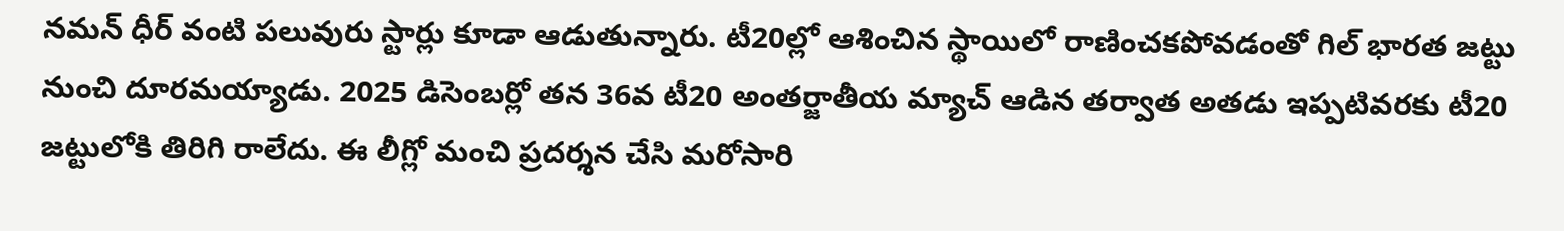నమన్ ధీర్ వంటి పలువురు స్టార్లు కూడా ఆడుతున్నారు. టీ20ల్లో ఆశించిన స్థాయిలో రాణించకపోవడంతో గిల్ భారత జట్టు నుంచి దూరమయ్యాడు. 2025 డిసెంబర్లో తన 36వ టీ20 అంతర్జాతీయ మ్యాచ్ ఆడిన తర్వాత అతడు ఇప్పటివరకు టీ20 జట్టులోకి తిరిగి రాలేదు. ఈ లీగ్లో మంచి ప్రదర్శన చేసి మరోసారి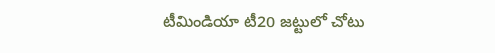టీమిండియా టీ20 జట్టులో చోటు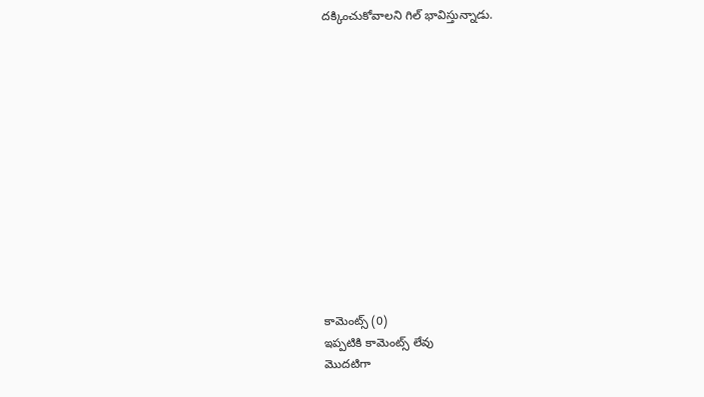దక్కించుకోవాలని గిల్ భావిస్తున్నాడు.













కామెంట్స్ (0)
ఇప్పటికి కామెంట్స్ లేవు
మొదటిగా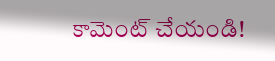కామెంట్ చేయండి!